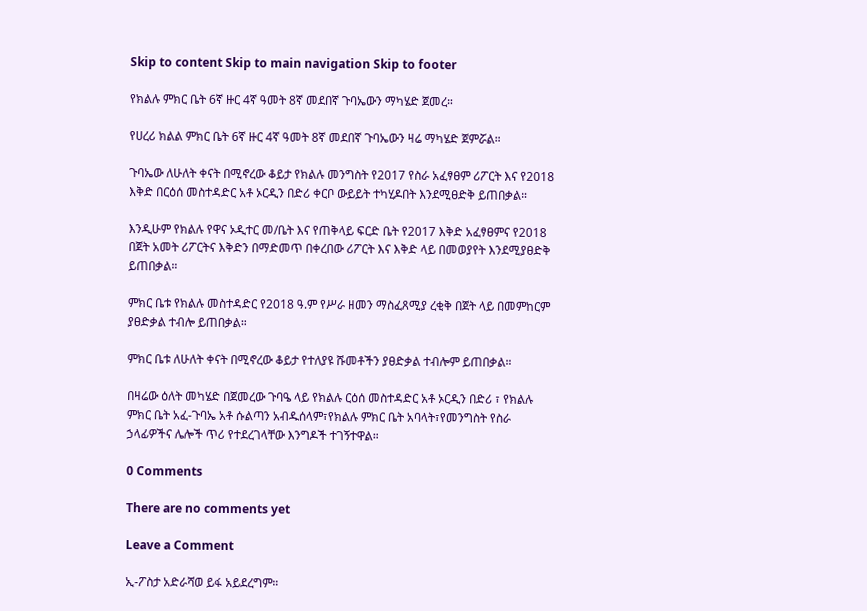Skip to content Skip to main navigation Skip to footer

የክልሉ ምክር ቤት 6ኛ ዙር 4ኛ ዓመት 8ኛ መደበኛ ጉባኤውን ማካሄድ ጀመረ።

የሀረሪ ክልል ምክር ቤት 6ኛ ዙር 4ኛ ዓመት 8ኛ መደበኛ ጉባኤውን ዛሬ ማካሄድ ጀምሯል።

ጉባኤው ለሁለት ቀናት በሚኖረው ቆይታ የክልሉ መንግስት የ2017 የስራ አፈፃፀም ሪፖርት እና የ2018 እቅድ በርዕሰ መስተዳድር አቶ ኦርዲን በድሪ ቀርቦ ውይይት ተካሂዶበት እንደሚፀድቅ ይጠበቃል።

እንዲሁም የክልሉ የዋና ኦዲተር መ/ቤት እና የጠቅላይ ፍርድ ቤት የ2017 እቅድ አፈፃፀምና የ2018 በጀት አመት ሪፖርትና እቅድን በማድመጥ በቀረበው ሪፖርት እና እቅድ ላይ በመወያየት እንደሚያፀድቅ ይጠበቃል።

ምክር ቤቱ የክልሉ መስተዳድር የ2018 ዓ.ም የሥራ ዘመን ማስፈጸሚያ ረቂቅ በጀት ላይ በመምከርም ያፀድቃል ተብሎ ይጠበቃል።

ምክር ቤቱ ለሁለት ቀናት በሚኖረው ቆይታ የተለያዩ ሹመቶችን ያፀድቃል ተብሎም ይጠበቃል።

በዛሬው ዕለት መካሄድ በጀመረው ጉባዔ ላይ የክልሉ ርዕሰ መስተዳድር አቶ ኦርዲን በድሪ ፣ የክልሉ ምክር ቤት አፈ-ጉባኤ አቶ ሱልጣን አብዱሰላም፣የክልሉ ምክር ቤት አባላት፣የመንግስት የስራ ኃላፊዎችና ሌሎች ጥሪ የተደረገላቸው እንግዶች ተገኝተዋል።

0 Comments

There are no comments yet

Leave a Comment

ኢ-ፖስታ አድራሻወ ይፋ አይደረግም።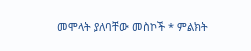መሞላት ያለባቸው መስኮች * ምልክት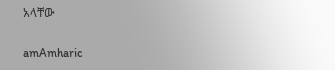አላቸው

amAmharic